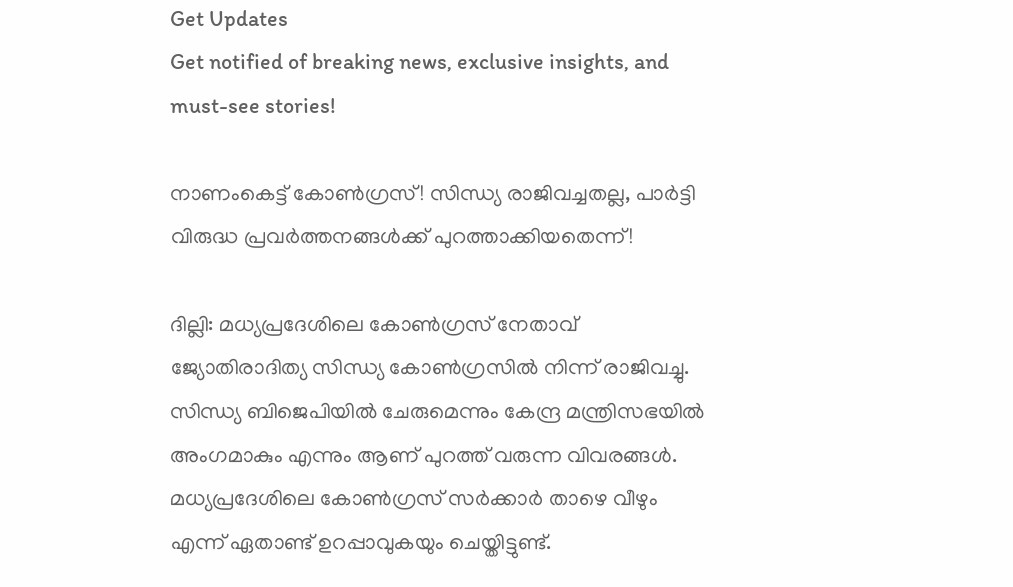Get Updates
Get notified of breaking news, exclusive insights, and must-see stories!

നാണംകെട്ട് കോണ്‍ഗ്രസ്! സിന്ധ്യ രാജിവച്ചതല്ല, പാർട്ടി വിരുദ്ധ പ്രവർത്തനങ്ങള്‍ക്ക് പുറത്താക്കിയതെന്ന്!

ദില്ലി: മധ്യപ്രദേശിലെ കോണ്‍ഗ്രസ് നേതാവ് ജ്യോതിരാദിത്യ സിന്ധ്യ കോണ്‍ഗ്രസില്‍ നിന്ന് രാജിവച്ചു. സിന്ധ്യ ബിജെപിയില്‍ ചേരുമെന്നും കേന്ദ്ര മന്ത്രിസഭയില്‍ അംഗമാകും എന്നും ആണ് പുറത്ത് വരുന്ന വിവരങ്ങള്‍. മധ്യപ്രദേശിലെ കോണ്‍ഗ്രസ് സര്‍ക്കാര്‍ താഴെ വീഴും എന്ന് ഏതാണ്ട് ഉറപ്പാവുകയും ചെയ്തിട്ടുണ്ട്.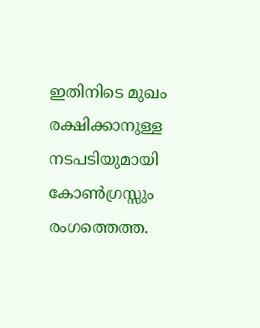ഇതിനിടെ മുഖം രക്ഷിക്കാനുള്ള നടപടിയുമായി കോണ്‍ഗ്രസ്സും രംഗത്തെത്ത.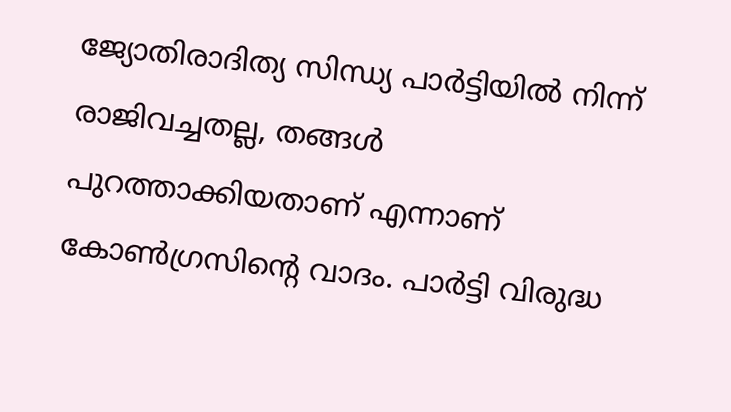ജ്യോതിരാദിത്യ സിന്ധ്യ പാര്‍ട്ടിയില്‍ നിന്ന് രാജിവച്ചതല്ല, തങ്ങള്‍ പുറത്താക്കിയതാണ് എന്നാണ് കോണ്‍ഗ്രസിന്റെ വാദം. പാര്‍ട്ടി വിരുദ്ധ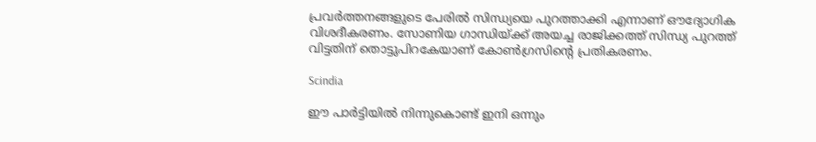പ്രവര്‍ത്തനങ്ങളുടെ പേരില്‍ സിന്ധ്യയെ പുറത്താക്കി എന്നാണ് ഔദ്യോഗിക വിശദീകരണം. സോണിയ ഗാന്ധിയ്ക്ക് അയച്ച രാജിക്കത്ത് സിന്ധ്യ പുറത്ത് വിട്ടതിന് തൊട്ടുപിറകേയാണ് കോൺഗ്രസിന്റെ പ്രതികരണം.

Scindia

ഈ പാര്‍ട്ടിയില്‍ നിന്നുകൊണ്ട് ഇനി ഒന്നും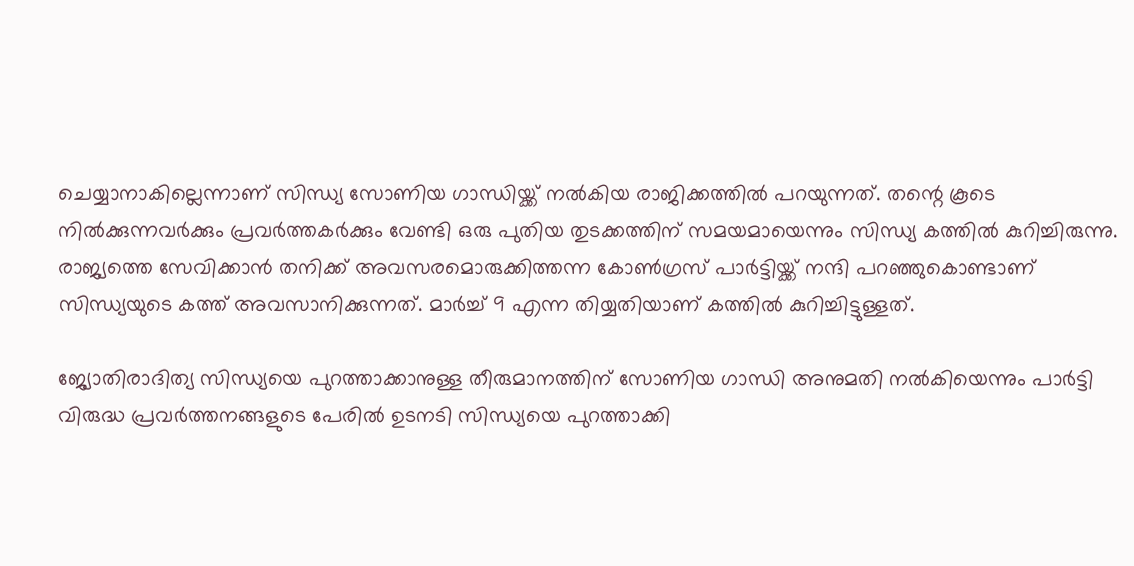ചെയ്യാനാകില്ലെന്നാണ് സിന്ധ്യ സോണിയ ഗാന്ധിയ്ക്ക് നല്‍കിയ രാജിക്കത്തില്‍ പറയുന്നത്. തന്റെ കൂടെ നില്‍ക്കുന്നവര്‍ക്കും പ്രവര്‍ത്തകര്‍ക്കും വേണ്ടി ഒരു പുതിയ തുടക്കത്തിന് സമയമായെന്നും സിന്ധ്യ കത്തില്‍ കുറിച്ചിരുന്നു. രാജ്യത്തെ സേവിക്കാന്‍ തനിക്ക് അവസരമൊരുക്കിത്തന്ന കോണ്‍ഗ്രസ് പാര്‍ട്ടിയ്ക്ക് നന്ദി പറഞ്ഞുകൊണ്ടാണ് സിന്ധ്യയുടെ കത്ത് അവസാനിക്കുന്നത്. മാര്‍ച്ച് 9 എന്ന തിയ്യതിയാണ് കത്തില്‍ കുറിച്ചിട്ടുള്ളത്.

ജ്യോതിരാദിത്യ സിന്ധ്യയെ പുറത്താക്കാനുള്ള തീരുമാനത്തിന് സോണിയ ഗാന്ധി അനുമതി നല്‍കിയെന്നും പാര്‍ട്ടി വിരുദ്ധ പ്രവര്‍ത്തനങ്ങളുടെ പേരില്‍ ഉടനടി സിന്ധ്യയെ പുറത്താക്കി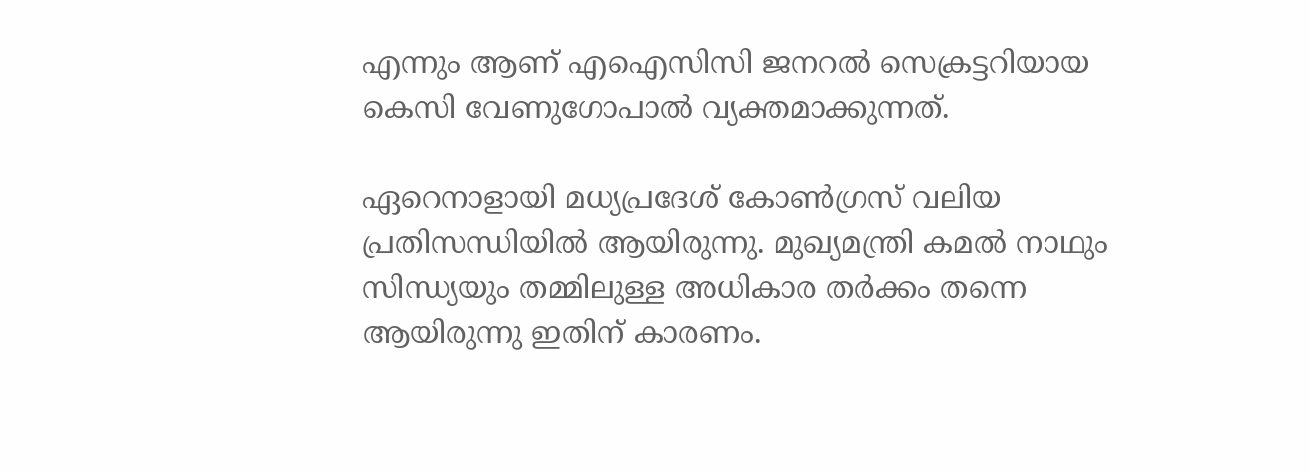എന്നും ആണ് എഐസിസി ജനറല്‍ സെക്രട്ടറിയായ കെസി വേണുഗോപാല്‍ വ്യക്തമാക്കുന്നത്.

ഏറെനാളായി മധ്യപ്രദേശ് കോണ്‍ഗ്രസ് വലിയ പ്രതിസന്ധിയില്‍ ആയിരുന്നു. മുഖ്യമന്ത്രി കമല്‍ നാഥും സിന്ധ്യയും തമ്മിലുള്ള അധികാര തര്‍ക്കം തന്നെ ആയിരുന്നു ഇതിന് കാരണം.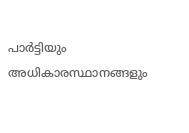പാര്‍ട്ടിയും അധികാരസ്ഥാനങ്ങളും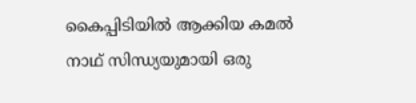കൈപ്പിടിയില്‍ ആക്കിയ കമല്‍ നാഥ് സിന്ധ്യയുമായി ഒരു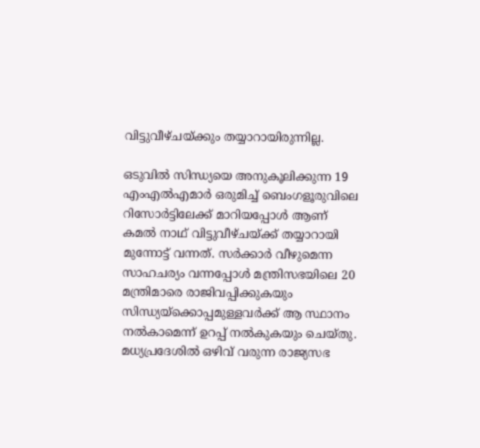വിട്ടുവീഴ്ചയ്ക്കും തയ്യാറായിരുന്നില്ല.

ഒടുവില്‍ സിന്ധ്യയെ അനുകൂലിക്കുന്ന 19 എംഎല്‍എമാര്‍ ഒരുമിച്ച് ബെംഗളൂരുവിലെ റിസോര്‍ട്ടിലേക്ക് മാറിയപ്പോള്‍ ആണ് കമല്‍ നാഥ് വിട്ടുവീഴ്ചയ്ക്ക് തയ്യാറായി മുന്നോട്ട് വന്നത്. സര്‍ക്കാര്‍ വീഴുമെന്ന സാഹചര്യം വന്നപ്പോള്‍ മന്ത്രിസഭയിലെ 20 മന്ത്രിമാരെ രാജിവപ്പിക്കുകയും സിന്ധ്യയ്‌ക്കൊപ്പമുള്ളവര്‍ക്ക് ആ സ്ഥാനം നല്‍കാമെന്ന് ഉറപ്പ് നല്‍കുകയും ചെയ്തു. മധ്യപ്രദേശില്‍ ഒഴിവ് വരുന്ന രാജ്യസഭ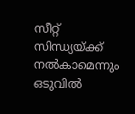സീറ്റ് സിന്ധ്യയ്ക്ക് നല്‍കാമെന്നും ഒടുവില്‍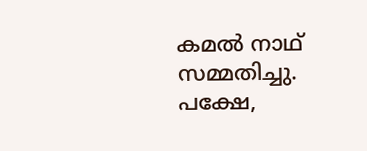കമല്‍ നാഥ് സമ്മതിച്ചു. പക്ഷേ,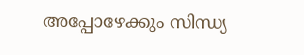അപ്പോഴേക്കും സിന്ധ്യ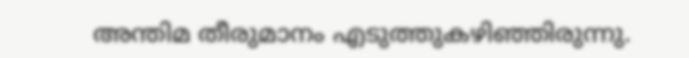അന്തിമ തീരുമാനം എടുത്തുകഴിഞ്ഞിരുന്നു.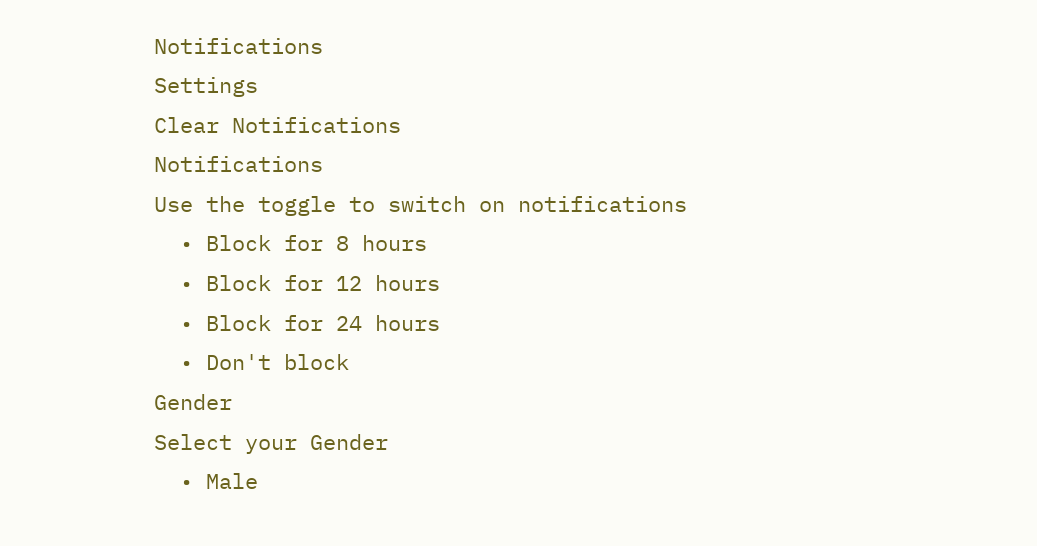Notifications
Settings
Clear Notifications
Notifications
Use the toggle to switch on notifications
  • Block for 8 hours
  • Block for 12 hours
  • Block for 24 hours
  • Don't block
Gender
Select your Gender
  • Male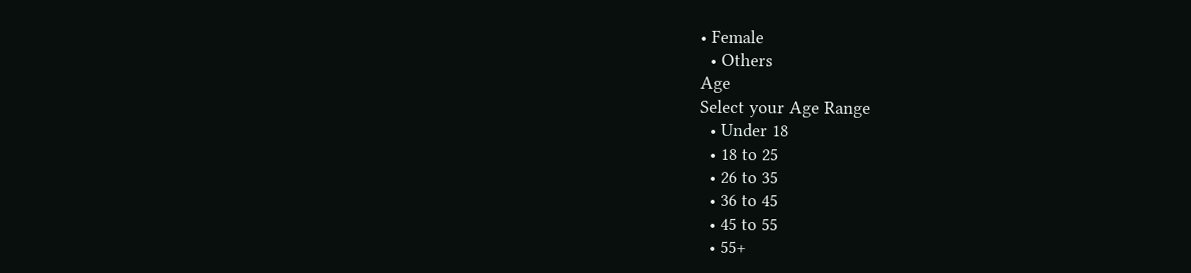• Female
  • Others
Age
Select your Age Range
  • Under 18
  • 18 to 25
  • 26 to 35
  • 36 to 45
  • 45 to 55
  • 55+